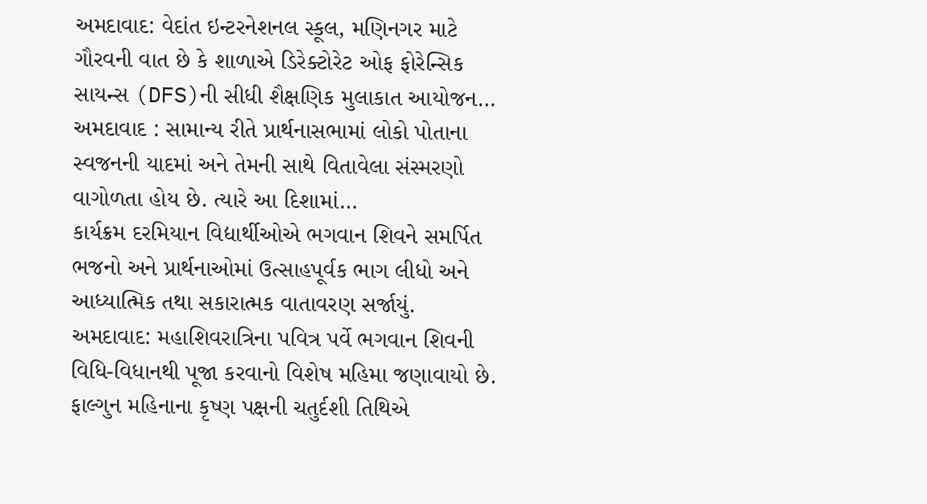અમદાવાદ: વેદાંત ઇન્ટરનેશનલ સ્કૂલ, મણિનગર માટે ગૌરવની વાત છે કે શાળાએ ડિરેક્ટોરેટ ઓફ ફોરેન્સિક સાયન્સ (DFS)ની સીધી શૈક્ષણિક મુલાકાત આયોજન…
અમદાવાદ : સામાન્ય રીતે પ્રાર્થનાસભામાં લોકો પોતાના સ્વજનની યાદમાં અને તેમની સાથે વિતાવેલા સંસ્મરણો વાગોળતા હોય છે. ત્યારે આ દિશામાં…
કાર્યક્રમ દરમિયાન વિદ્યાર્થીઓએ ભગવાન શિવને સમર્પિત ભજનો અને પ્રાર્થનાઓમાં ઉત્સાહપૂર્વક ભાગ લીધો અને આધ્યાત્મિક તથા સકારાત્મક વાતાવરણ સર્જાયું.
અમદાવાદ: મહાશિવરાત્રિના પવિત્ર પર્વે ભગવાન શિવની વિધિ-વિધાનથી પૂજા કરવાનો વિશેષ મહિમા જણાવાયો છે. ફાલ્ગુન મહિનાના કૃષ્ણ પક્ષની ચતુર્દશી તિથિએ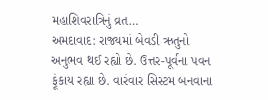મહાશિવરાત્રિનું વ્રત…
અમદાવાદ: રાજ્યમાં બેવડી ઋતુનો અનુભવ થઈ રહ્યો છે. ઉત્તર-પૂર્વના પવન ફૂંકાય રહ્યા છે. વારંવાર સિસ્ટમ બનવાના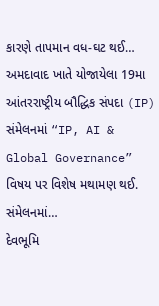કારણે તાપમાન વધ-ઘટ થઈ…
અમદાવાદ ખાતે યોજાયેલા 19મા આંતરરાષ્ટ્રીય બૌદ્ધિક સંપદા (IP) સંમેલનમાં “IP, AI & Global Governance” વિષય પર વિશેષ મથામણ થઈ. સંમેલનમાં…
દેવભૂમિ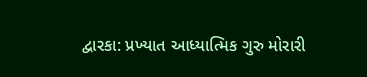દ્વારકા: પ્રખ્યાત આધ્યાત્મિક ગુરુ મોરારી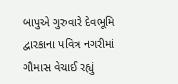બાપુએ ગુરુવારે દેવભૂમિ દ્વારકાના પવિત્ર નગરીમાં ગૌમાસ વેચાઈ રહ્યું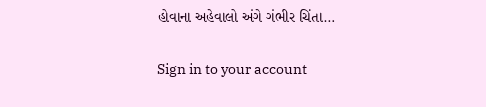હોવાના અહેવાલો અંગે ગંભીર ચિંતા…

Sign in to your account